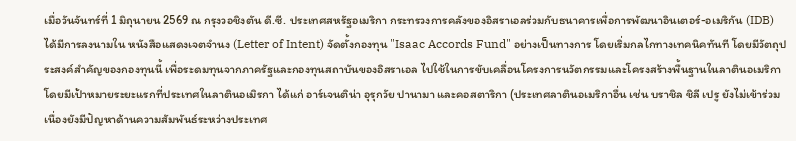เมื่อวันจันทร์ที่ 1 มิถุนายน 2569 ณ กรุงวอชิงตัน ดี.ซี. ประเทศสหรัฐอเมริกา กระทรวงการคลังของอิสราเอลร่วมกับธนาคารเพื่อการพัฒนาอินเตอร์-อเมริกัน (IDB) ได้มีการลงนามใน หนังสือแสดงเจตจำนง (Letter of Intent) จัดตั้งกองทุน "Isaac Accords Fund" อย่างเป็นทางการ โดยเริ่มกลไกทางเทคนิคทันที โดยมีวัตถุประสงค์สำคัญของกองทุนนี้ เพื่อระดมทุนจากภาครัฐและกองทุนสถาบันของอิสราเอล ไปใช้ในการขับเคลื่อนโครงการนวัตกรรมและโครงสร้างพื้นฐานในลาตินอเมริกา โดยมีเป้าหมายระยะแรกที่ประเทศในลาตินอเมิรกา ได้แก่ อาร์เจนติน่า อุรุกวัย ปานามา และคอสตาริกา (ประเทศลาตินอเมริกาอื่น เช่น บราชิล ชิลี เปรู ยังไม่เข้าร่วมเนื่องยังมีปัญหาด้านความสัมพันธ์ระหว่างประเทศ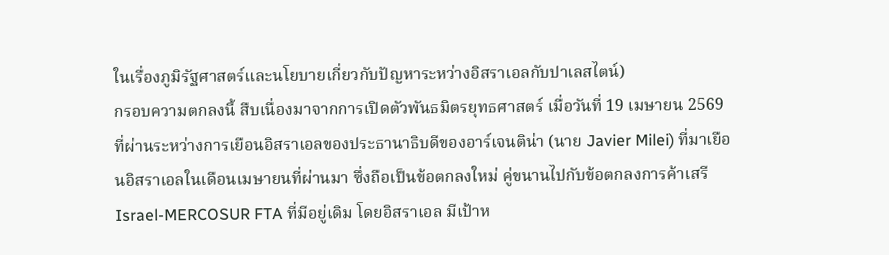ในเรื่องภูมิรัฐศาสตร์และนโยบายเกี่ยวกับปัญหาระหว่างอิสราเอลกับปาเลสไตน์)
กรอบความตกลงนี้ สืบเนื่องมาจากการเปิดตัวพันธมิตรยุทธศาสตร์ เมื่อวันที่ 19 เมษายน 2569 ที่ผ่านระหว่างการเยือนอิสราเอลของประธานาธิบดีของอาร์เจนติน่า (นาย Javier Milei) ที่มาเยือนอิสราเอลในเดือนเมษายนที่ผ่านมา ซึ่งถือเป็นข้อตกลงใหม่ คู่ขนานไปกับข้อตกลงการค้าเสรี Israel-MERCOSUR FTA ที่มีอยู่เดิม โดยอิสราเอล มีเป้าห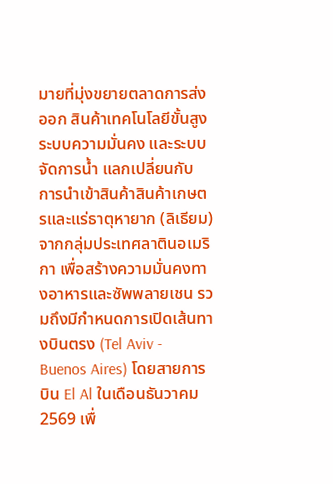มายที่มุ่งขยายตลาดการส่งออก สินค้าเทคโนโลยีขั้นสูง ระบบความมั่นคง และระบบจัดการน้ำ แลกเปลี่ยนกับ การนำเข้าสินค้าสินค้าเกษตรและแร่ธาตุหายาก (ลิเธียม) จากกลุ่มประเทศลาตินอเมริกา เพื่อสร้างความมั่นคงทางอาหารและซัพพลายเชน รวมถึงมีกำหนดการเปิดเส้นทางบินตรง (Tel Aviv - Buenos Aires) โดยสายการบิน El Al ในเดือนธันวาคม 2569 เพื่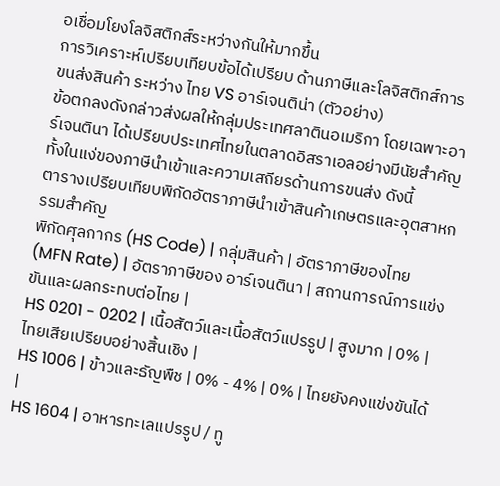อเชื่อมโยงโลจิสติกส์ระหว่างกันให้มากขึ้น
การวิเคราะห์เปรียบเทียบข้อได้เปรียบ ด้านภาษีและโลจิสติกส์การขนส่งสินค้า ระหว่าง ไทย VS อาร์เจนติน่า (ตัวอย่าง)
ข้อตกลงดังกล่าวส่งผลให้กลุ่มประเทศลาตินอเมริกา โดยเฉพาะอาร์เจนตินา ได้เปรียบประเทศไทยในตลาดอิสราเอลอย่างมีนัยสำคัญ ทั้งในแง่ของภาษีนำเข้าและความเสถียรด้านการขนส่ง ดังนี้
ตารางเปรียบเทียบพิกัดอัตราภาษีนำเข้าสินค้าเกษตรและอุตสาหกรรมสำคัญ
พิกัดศุลกากร (HS Code) | กลุ่มสินค้า | อัตราภาษีของไทย (MFN Rate) | อัตราภาษีของ อาร์เจนตินา | สถานการณ์การแข่งขันและผลกระทบต่อไทย |
HS 0201 - 0202 | เนื้อสัตว์และเนื้อสัตว์แปรรูป | สูงมาก | 0% | ไทยเสียเปรียบอย่างสิ้นเชิง |
HS 1006 | ข้าวและธัญพืช | 0% - 4% | 0% | ไทยยังคงแข่งขันได้ |
HS 1604 | อาหารทะเลแปรรูป / ทู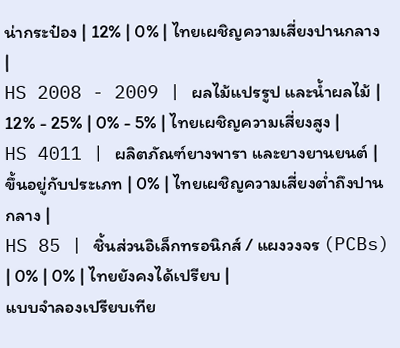น่ากระป๋อง | 12% | 0% | ไทยเผชิญความเสี่ยงปานกลาง |
HS 2008 - 2009 | ผลไม้แปรรูป และน้ำผลไม้ | 12% - 25% | 0% - 5% | ไทยเผชิญความเสี่ยงสูง |
HS 4011 | ผลิตภัณฑ์ยางพารา และยางยานยนต์ | ขึ้นอยู่กับประเภท | 0% | ไทยเผชิญความเสี่ยงต่ำถึงปานกลาง |
HS 85 | ชิ้นส่วนอิเล็กทรอนิกส์ / แผงวงจร (PCBs) | 0% | 0% | ไทยยังคงได้เปรียบ |
แบบจำลองเปรียบเทีย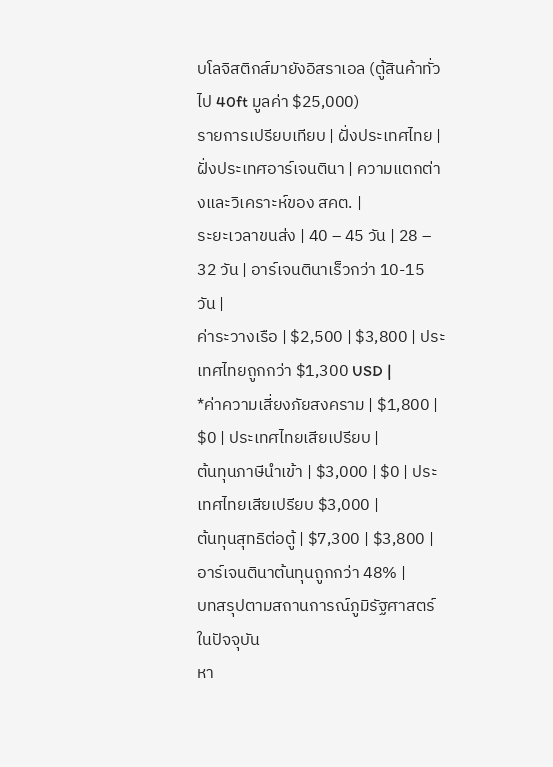บโลจิสติกส์มายังอิสราเอล (ตู้สินค้าทั่วไป 40ft มูลค่า $25,000)
รายการเปรียบเทียบ | ฝั่งประเทศไทย | ฝั่งประเทศอาร์เจนตินา | ความแตกต่างและวิเคราะห์ของ สคต. |
ระยะเวลาขนส่ง | 40 – 45 วัน | 28 – 32 วัน | อาร์เจนตินาเร็วกว่า 10-15 วัน |
ค่าระวางเรือ | $2,500 | $3,800 | ประเทศไทยถูกกว่า $1,300 USD |
*ค่าความเสี่ยงภัยสงคราม | $1,800 | $0 | ประเทศไทยเสียเปรียบ |
ต้นทุนภาษีนำเข้า | $3,000 | $0 | ประเทศไทยเสียเปรียบ $3,000 |
ต้นทุนสุทธิต่อตู้ | $7,300 | $3,800 | อาร์เจนตินาต้นทุนถูกกว่า 48% |
บทสรุปตามสถานการณ์ภูมิรัฐศาสตร์ในปัจจุบัน
หา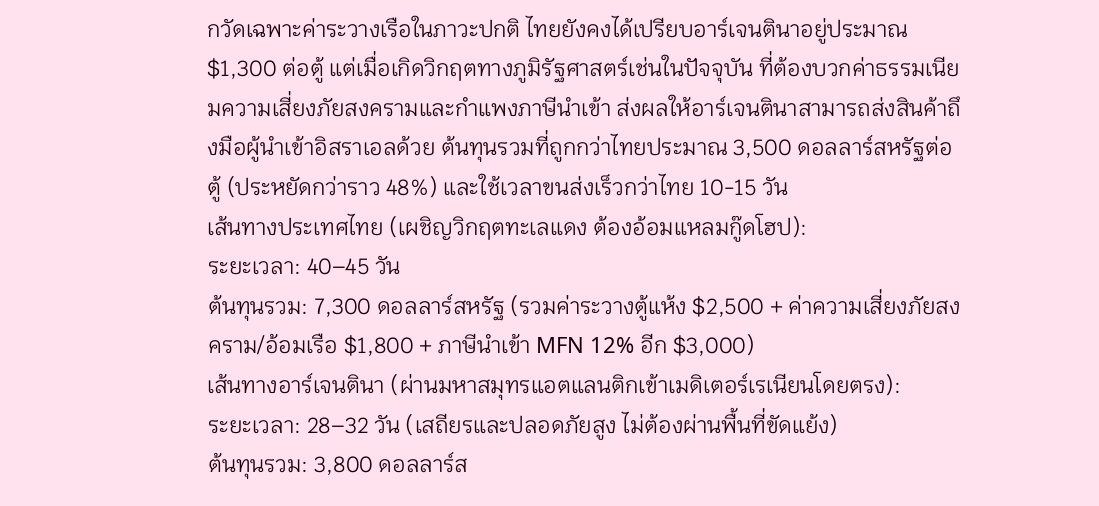กวัดเฉพาะค่าระวางเรือในภาวะปกติ ไทยยังคงได้เปรียบอาร์เจนตินาอยู่ประมาณ $1,300 ต่อตู้ แต่เมื่อเกิดวิกฤตทางภูมิรัฐศาสตร์เช่นในปัจจุบัน ที่ต้องบวกค่าธรรมเนียมความเสี่ยงภัยสงครามและกำแพงภาษีนำเข้า ส่งผลให้อาร์เจนตินาสามารถส่งสินค้าถึงมือผู้นำเข้าอิสราเอลด้วย ต้นทุนรวมที่ถูกกว่าไทยประมาณ 3,500 ดอลลาร์สหรัฐต่อตู้ (ประหยัดกว่าราว 48%) และใช้เวลาขนส่งเร็วกว่าไทย 10-15 วัน
เส้นทางประเทศไทย (เผชิญวิกฤตทะเลแดง ต้องอ้อมแหลมกู๊ดโฮป):
ระยะเวลา: 40–45 วัน
ต้นทุนรวม: 7,300 ดอลลาร์สหรัฐ (รวมค่าระวางตู้แห้ง $2,500 + ค่าความเสี่ยงภัยสงคราม/อ้อมเรือ $1,800 + ภาษีนำเข้า MFN 12% อีก $3,000)
เส้นทางอาร์เจนตินา (ผ่านมหาสมุทรแอตแลนติกเข้าเมดิเตอร์เรเนียนโดยตรง):
ระยะเวลา: 28–32 วัน (เสถียรและปลอดภัยสูง ไม่ต้องผ่านพื้นที่ขัดแย้ง)
ต้นทุนรวม: 3,800 ดอลลาร์ส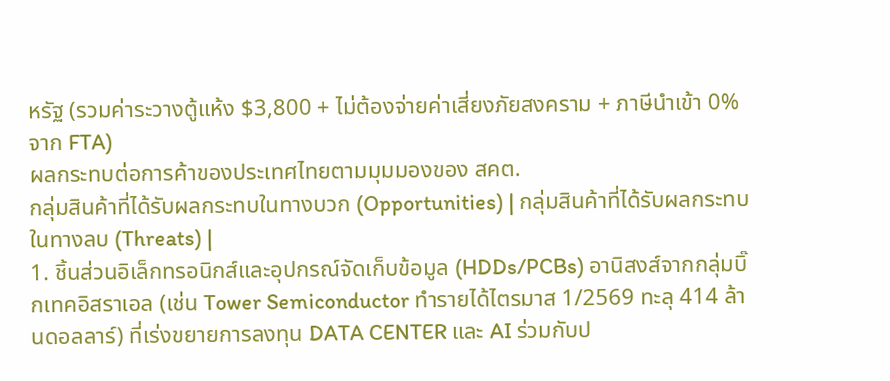หรัฐ (รวมค่าระวางตู้แห้ง $3,800 + ไม่ต้องจ่ายค่าเสี่ยงภัยสงคราม + ภาษีนำเข้า 0% จาก FTA)
ผลกระทบต่อการค้าของประเทศไทยตามมุมมองของ สคต.
กลุ่มสินค้าที่ได้รับผลกระทบในทางบวก (Opportunities) | กลุ่มสินค้าที่ได้รับผลกระทบในทางลบ (Threats) |
1. ชิ้นส่วนอิเล็กทรอนิกส์และอุปกรณ์จัดเก็บข้อมูล (HDDs/PCBs) อานิสงส์จากกลุ่มบิ๊กเทคอิสราเอล (เช่น Tower Semiconductor ทำรายได้ไตรมาส 1/2569 ทะลุ 414 ล้านดอลลาร์) ที่เร่งขยายการลงทุน DATA CENTER และ AI ร่วมกับป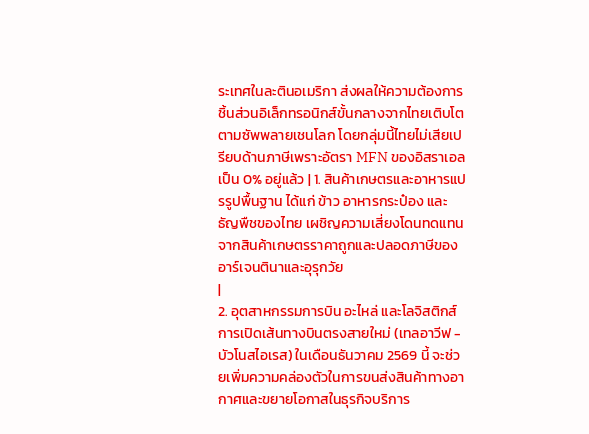ระเทศในละตินอเมริกา ส่งผลให้ความต้องการชิ้นส่วนอิเล็กทรอนิกส์ขั้นกลางจากไทยเติบโตตามซัพพลายเชนโลก โดยกลุ่มนี้ไทยไม่เสียเปรียบด้านภาษีเพราะอัตรา MFN ของอิสราเอลเป็น 0% อยู่แล้ว | 1. สินค้าเกษตรและอาหารแปรรูปพื้นฐาน ได้แก่ ข้าว อาหารกระป๋อง และธัญพืชของไทย เผชิญความเสี่ยงโดนทดแทนจากสินค้าเกษตรราคาถูกและปลอดภาษีของอาร์เจนตินาและอุรุกวัย
|
2. อุตสาหกรรมการบิน อะไหล่ และโลจิสติกส์ การเปิดเส้นทางบินตรงสายใหม่ (เทลอาวีฟ - บัวโนสไอเรส) ในเดือนธันวาคม 2569 นี้ จะช่วยเพิ่มความคล่องตัวในการขนส่งสินค้าทางอากาศและขยายโอกาสในธุรกิจบริการ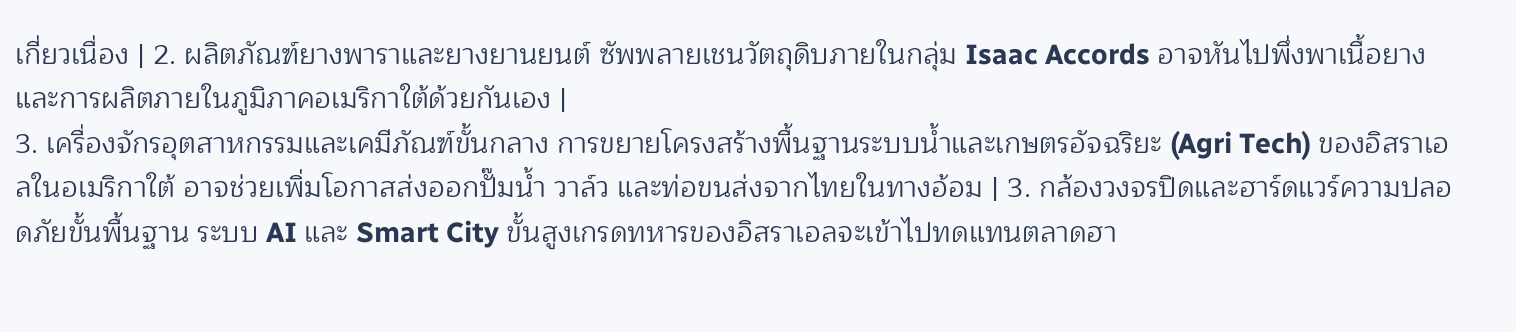เกี่ยวเนื่อง | 2. ผลิตภัณฑ์ยางพาราและยางยานยนต์ ซัพพลายเชนวัตถุดิบภายในกลุ่ม Isaac Accords อาจหันไปพึ่งพาเนื้อยางและการผลิตภายในภูมิภาคอเมริกาใต้ด้วยกันเอง |
3. เครื่องจักรอุตสาหกรรมและเคมีภัณฑ์ขั้นกลาง การขยายโครงสร้างพื้นฐานระบบน้ำและเกษตรอัจฉริยะ (Agri Tech) ของอิสราเอลในอเมริกาใต้ อาจช่วยเพิ่มโอกาสส่งออกปั๊มน้ำ วาล์ว และท่อขนส่งจากไทยในทางอ้อม | 3. กล้องวงจรปิดและฮาร์ดแวร์ความปลอดภัยขั้นพื้นฐาน ระบบ AI และ Smart City ขั้นสูงเกรดทหารของอิสราเอลจะเข้าไปทดแทนตลาดฮา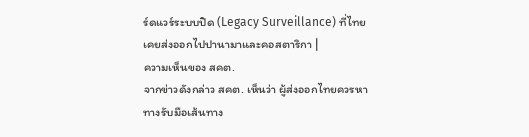ร์ดแวร์ระบบปิด (Legacy Surveillance) ที่ไทยเคยส่งออกไปปานามาและคอสตาริกา |
ความเห็นของ สคต.
จากข่าวดังกล่าว สคต. เห็นว่า ผู้ส่งออกไทยควรหาทางรับมือเส้นทาง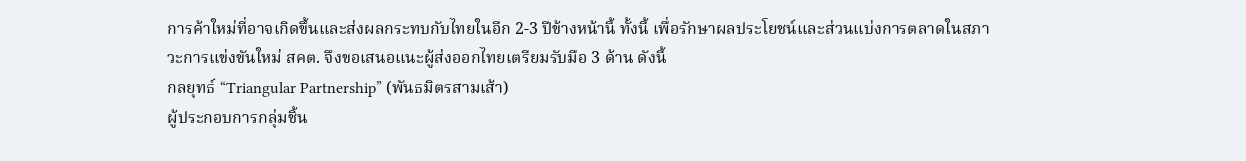การค้าใหม่ที่อาจเกิดขึ้นและส่งผลกระทบกับไทยในอีก 2-3 ปีข้างหน้านี้ ทั้งนี้ เพื่อรักษาผลประโยชน์และส่วนแบ่งการตลาดในสภาวะการแข่งขันใหม่ สคต. จึงขอเสนอแนะผู้ส่งออกไทยเตรียมรับมือ 3 ด้าน ดังนี้
กลยุทธ์ “Triangular Partnership” (พันธมิตรสามเส้า)
ผู้ประกอบการกลุ่มชิ้น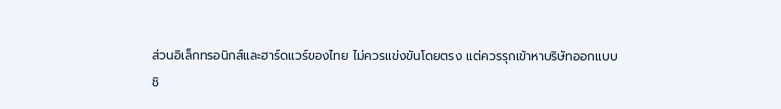ส่วนอิเล็กทรอนิกส์และฮาร์ดแวร์ของไทย ไม่ควรแข่งขันโดยตรง แต่ควรรุกเข้าหาบริษัทออกแบบ
ชิ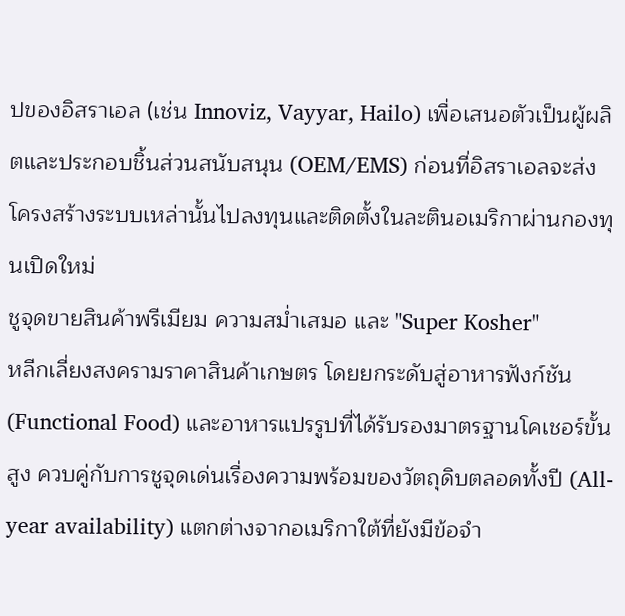ปของอิสราเอล (เช่น Innoviz, Vayyar, Hailo) เพื่อเสนอตัวเป็นผู้ผลิตและประกอบชิ้นส่วนสนับสนุน (OEM/EMS) ก่อนที่อิสราเอลจะส่งโครงสร้างระบบเหล่านั้นไปลงทุนและติดตั้งในละตินอเมริกาผ่านกองทุนเปิดใหม่
ชูจุดขายสินค้าพรีเมียม ความสม่ำเสมอ และ "Super Kosher"
หลีกเลี่ยงสงครามราคาสินค้าเกษตร โดยยกระดับสู่อาหารฟังก์ชัน (Functional Food) และอาหารแปรรูปที่ได้รับรองมาตรฐานโคเชอร์ขั้นสูง ควบคู่กับการชูจุดเด่นเรื่องความพร้อมของวัตถุดิบตลอดทั้งปี (All-year availability) แตกต่างจากอเมริกาใต้ที่ยังมีข้อจำ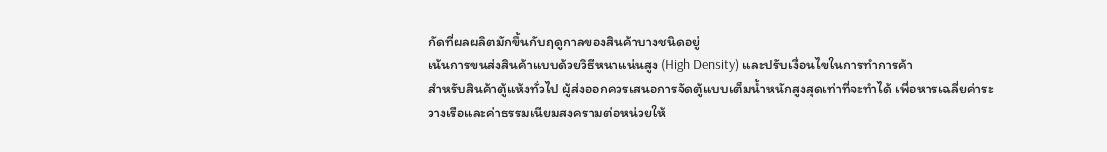กัดที่ผลผลิตมักขึ้นกับฤดูกาลของสินค้าบางชนิดอยู่
เน้นการขนส่งสินค้าแบบด้วยวิธีหนาแน่นสูง (High Density) และปรับเงื่อนไขในการทำการค้า
สำหรับสินค้าตู้แห้งทั่วไป ผู้ส่งออกควรเสนอการจัดตู้แบบเต็มน้ำหนักสูงสุดเท่าที่จะทำได้ เพื่อหารเฉลี่ยค่าระวางเรือและค่าธรรมเนียมสงครามต่อหน่วยให้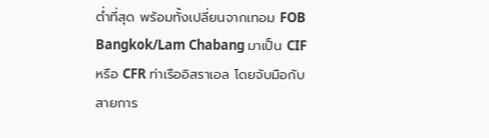ต่ำที่สุด พร้อมทั้งเปลี่ยนจากเทอม FOB Bangkok/Lam Chabang มาเป็น CIF หรือ CFR ท่าเรืออิสราเอล โดยจับมือกับสายการ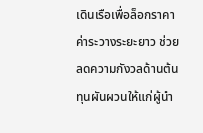เดินเรือเพื่อล็อกราคาค่าระวางระยะยาว ช่วยลดความกังวลด้านต้นทุนผันผวนให้แก่ผู้นำ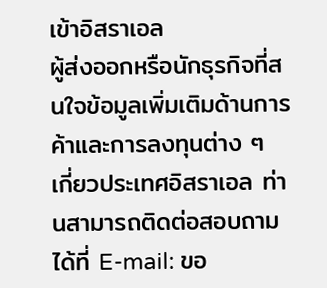เข้าอิสราเอล
ผู้ส่งออกหรือนักธุรกิจที่สนใจข้อมูลเพิ่มเติมด้านการค้าและการลงทุนต่าง ๆ เกี่ยวประเทศอิสราเอล ท่านสามารถติดต่อสอบถามได้ที่ E-mail: ขอ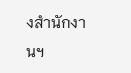งสำนักงานฯ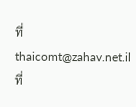ที่ thaicomt@zahav.net.il
ที่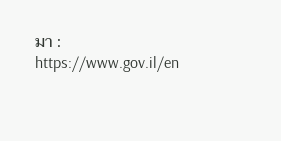มา : https://www.gov.il/en